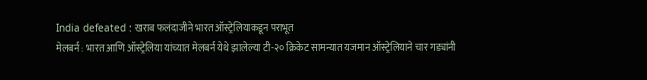India defeated : खराब फलंदाजीने भारत ऑस्ट्रेलियाकडून पराभूत
मेलबर्न : भारत आणि ऑस्ट्रेलिया यांच्यात मेलबर्न येथे झालेल्या टी-२० क्रिकेट सामन्यात यजमान ऑस्ट्रेलियाने चार गड्यांनी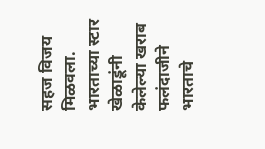सहज विजय मिळवला. भारताच्या स्टार खेळाडूंनी केलेल्या खराब फलंदाजीने भारताचे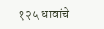१२५ धावांचे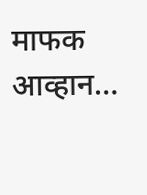माफक आव्हान…